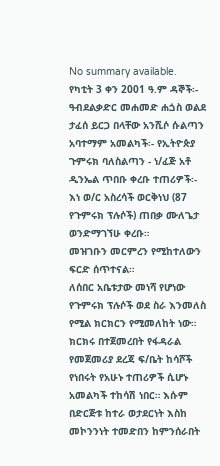No summary available.
የካቲት 3 ቀን 2001 ዓ.ም ዳኞች፡- ዓብደልቃድር መሐመድ ሐጏስ ወልደ ታፈሰ ይርጋ በላቸው አንሺሶ ሱልጣን አባተማም አመልካች፡- የኢትዮጵያ ጉምሩክ ባለስልጣን - ነ/ፈጅ አቶ ዲንኤል ጥበቡ ቀረቡ ተጠሪዎች፡- እነ ወ/ር አስረሳች ወርቅነህ (87 የጉምሩክ ፕሉሶች) ጠበቃ ሙለጌታ ወንድማገኘሁ ቀረቡ።
መዝገቡን መርምረን የሚከተለውን ፍርድ ሰጥተናል።
ለሰበር አቤቱታው መነሻ የሆነው የጉምሩክ ፕሉሶች ወደ ስራ እንመለስ የሚል ክርክርን የሚመለከት ነው።
ክርክሩ በተጀመረበት የፋዳራል የመጀመሪያ ደረጃ ፍ/ቤት ከሳሾች የነበሩት የአሁኑ ተጠሪዎች ሲሆኑ አመልካች ተከሳሽ ነበር። እሱም በድርጅቱ ከተራ ወታደርነት እስከ መኮንንነት ተመድበን ከምንሰራበት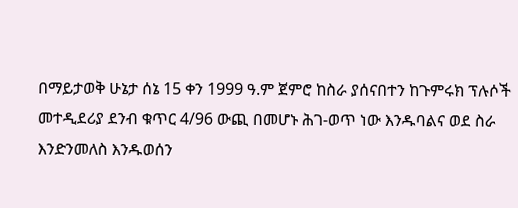በማይታወቅ ሁኔታ ሰኔ 15 ቀን 1999 ዓ.ም ጀምሮ ከስራ ያሰናበተን ከጉምሩክ ፕሉሶች መተዲደሪያ ደንብ ቁጥር 4/96 ውጪ በመሆኑ ሕገ-ወጥ ነው እንዱባልና ወደ ስራ እንድንመለስ እንዱወሰን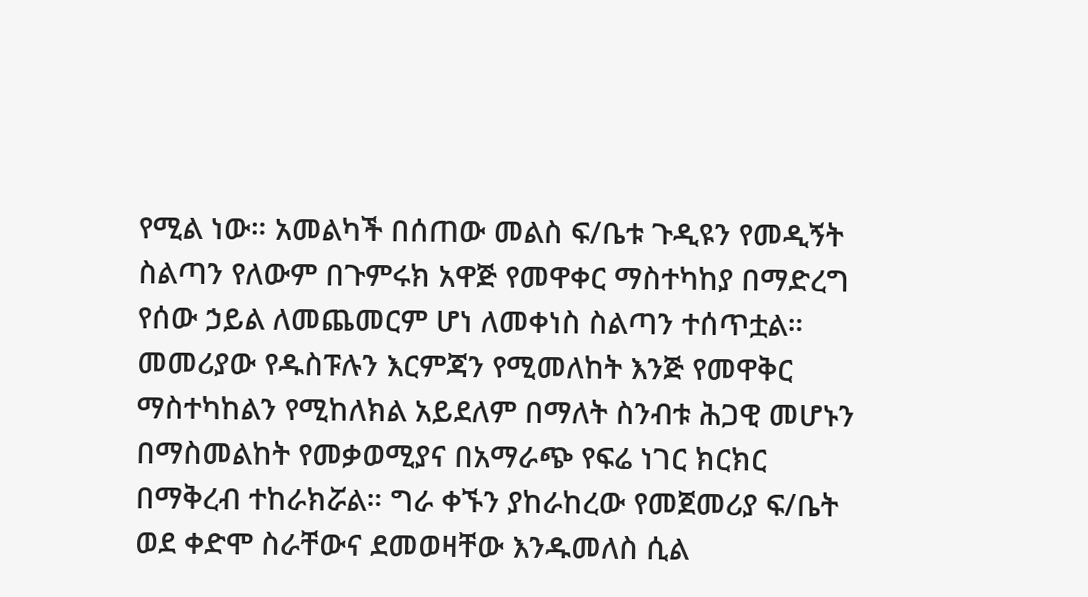የሚል ነው። አመልካች በሰጠው መልስ ፍ/ቤቱ ጉዲዩን የመዲኝት ስልጣን የለውም በጉምሩክ አዋጅ የመዋቀር ማስተካከያ በማድረግ የሰው ኃይል ለመጨመርም ሆነ ለመቀነስ ስልጣን ተሰጥቷል።
መመሪያው የዱስፑሉን እርምጃን የሚመለከት እንጅ የመዋቅር ማስተካከልን የሚከለክል አይደለም በማለት ስንብቱ ሕጋዊ መሆኑን በማስመልከት የመቃወሚያና በአማራጭ የፍሬ ነገር ክርክር በማቅረብ ተከራክሯል። ግራ ቀኙን ያከራከረው የመጀመሪያ ፍ/ቤት ወደ ቀድሞ ስራቸውና ደመወዛቸው እንዱመለስ ሲል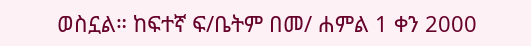ወስኗል። ከፍተኛ ፍ/ቤትም በመ/ ሐምል 1 ቀን 2000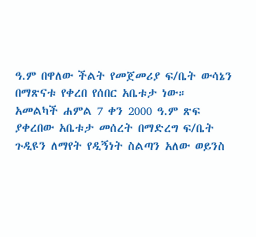ዓ.ም በዋለው ችልት የመጀመሪያ ፍ/ቤት ውሳኔን በማጽናቱ የቀረበ የሰበር አቤቱታ ነው።
አመልካች ሐምል 7 ቀን 2000 ዓ.ም ጽፍ ያቀረበው አቤቱታ መሰረት በማድረግ ፍ/ቤት ጉዲዩን ለማየት የዲኝነት ስልጣን አለው ወይንስ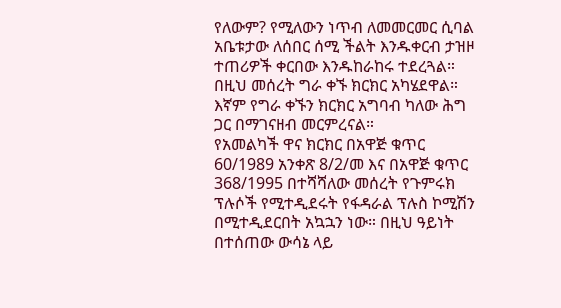የለውም? የሚለውን ነጥብ ለመመርመር ሲባል አቤቱታው ለሰበር ሰሚ ችልት እንዱቀርብ ታዝዞ ተጠሪዎች ቀርበው እንዱከራከሩ ተደረጓል። በዚህ መሰረት ግራ ቀኙ ክርክር አካሄደዋል።
እኛም የግራ ቀኙን ክርክር አግባብ ካለው ሕግ ጋር በማገናዘብ መርምረናል።
የአመልካች ዋና ክርክር በአዋጅ ቁጥር 60/1989 አንቀጽ 8/2/መ እና በአዋጅ ቁጥር 368/1995 በተሻሻለው መሰረት የጉምሩክ ፕሉሶች የሚተዲደሩት የፋዳራል ፕሉስ ኮሚሽን በሚተዲደርበት አኳኋን ነው። በዚህ ዓይነት በተሰጠው ውሳኔ ላይ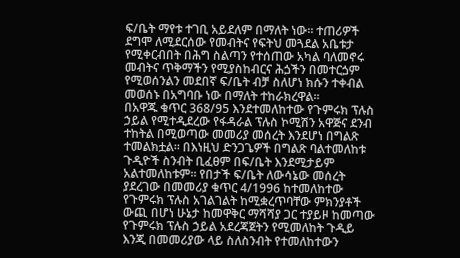ፍ/ቤት ማየቱ ተገቢ አይደለም በማለት ነው። ተጠሪዎች ደግሞ ለሚደርሰው የመብትና የፍትህ መጓደል አቤቱታ የሚቀርብበት በሕግ ስልጣን የተሰጠው አካል ባለመኖሩ መብትና ጥቅማችን የሚያስከብርና ሕጏችን በመተርጏም የሚወሰንልን መደበኛ ፍ/ቤት ብቻ ስለሆነ ክሱን ተቀብል መወሰኑ በአግባቡ ነው በማለት ተከራክረዋል።
በአዋጁ ቁጥር 368/95 እንደተመለከተው የጉምሩክ ፕሉስ ኃይል የሚተዲደረው የፋዳራል ፕሉስ ኮሚሽን አዋጅና ደንብ ተከትል በሚወጣው መመሪያ መሰረት እንደሆነ በግልጽ ተመልክቷል። በእነዚህ ድንጋጌዎች በግልጽ ባልተመለከቱ ጉዲዮች ስንብት ቢፈፀም በፍ/ቤት እንደሚታይም አልተመለከቱም። የበታች ፍ/ቤት ለውሳኔው መሰረት ያደረገው በመመሪያ ቁጥር 4/1996 ከተመለከተው የጉምሩክ ፕሉስ አገልገልት ከሚቋረጥባቸው ምክንያቶች ውጪ በሆነ ሁኔታ ከመዋቅር ማሻሻያ ጋር ተያይዞ ከመጣው የጉምሩክ ፕሉስ ኃይል አደረጃጀትን የሚመለከት ጉዲይ እንጂ በመመሪያው ላይ ስለስንብት የተመለከተውን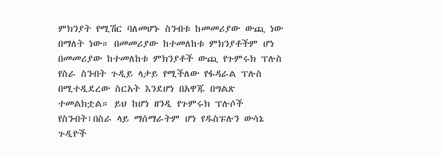ምክንያት የሚሽር ባለመሆኑ ስንብቱ ከመመሪያው ውጪ ነው በማለት ነው። በመመሪያው ከተመለከቱ ምክንያቶችም ሆነ በመመሪያው ከተመለከቱ ምክንያቶች ውጪ የጉምሩክ ፕሉስ የስራ ስንብት ጉዲይ ላታይ የሚችለው የፋዳራል ፕሉስ በሚተዲደረው ስርአት እንደሆነ በአዋጁ በግልጽ ተመልክቷል። ይህ ከሆነ ዘንዲ የጉምሩክ ፕሉሶች የስንብት፣በስራ ላይ ማሰማራትም ሆነ የዱስፑሉን ውሳኔ ጉዲዮች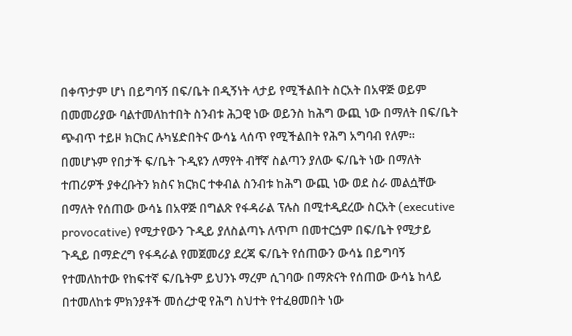በቀጥታም ሆነ በይግባኝ በፍ/ቤት በዲኝነት ላታይ የሚችልበት ስርአት በአዋጅ ወይም በመመሪያው ባልተመለከተበት ስንብቱ ሕጋዊ ነው ወይንስ ከሕግ ውጪ ነው በማለት በፍ/ቤት ጭብጥ ተይዞ ክርክር ሉካሄድበትና ውሳኔ ላሰጥ የሚችልበት የሕግ አግባብ የለም።
በመሆኑም የበታች ፍ/ቤት ጉዲዩን ለማየት ብቸኛ ስልጣን ያለው ፍ/ቤት ነው በማለት ተጠሪዎች ያቀረቡትን ክስና ክርክር ተቀብል ስንብቱ ከሕግ ውጪ ነው ወደ ስራ መልሷቸው በማለት የሰጠው ውሳኔ በአዋጅ በግልጽ የፋዳራል ፕሉስ በሚተዲደረው ስርአት (executive provocative) የሚታየውን ጉዲይ ያለስልጣኑ ለጥጦ በመተርጏም በፍ/ቤት የሚታይ ጉዲይ በማድረግ የፋዳራል የመጀመሪያ ደረጃ ፍ/ቤት የሰጠውን ውሳኔ በይግባኝ የተመለከተው የከፍተኛ ፍ/ቤትም ይህንኑ ማረም ሲገባው በማጽናት የሰጠው ውሳኔ ከላይ በተመለከቱ ምክንያቶች መሰረታዊ የሕግ ስህተት የተፈፀመበት ነው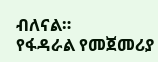ብለናል።
የፋዳራል የመጀመሪያ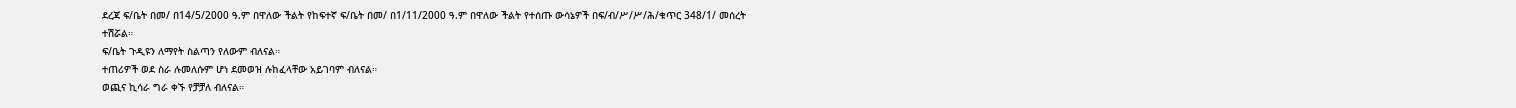ደረጃ ፍ/ቤት በመ/ በ14/5/2000 ዓ.ም በዋለው ችልት የከፍተኛ ፍ/ቤት በመ/ በ1/11/2000 ዓ.ም በዋለው ችልት የተሰጡ ውሳኔዎች በፍ/ብ/ሥ/ሥ/ሕ/ቁጥር 348/1/ መሰረት ተሽሯል።
ፍ/ቤት ጉዲዩን ለማየት ስልጣን የለውም ብለናል።
ተጠሪዎች ወደ ስራ ሉመለሱም ሆነ ደመወዝ ሉከፈላቸው አይገባም ብለናል።
ወጪና ኪሳራ ግራ ቀኙ የቻቻለ ብለናል።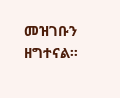መዝገቡን ዘግተናል።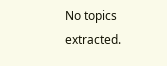No topics extracted.